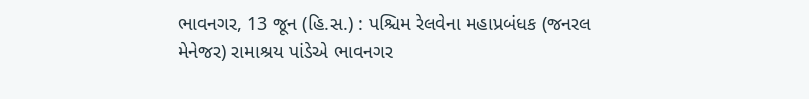ભાવનગર, 13 જૂન (હિ.સ.) : પશ્ચિમ રેલવેના મહાપ્રબંધક (જનરલ મેનેજર) રામાશ્રય પાંડેએ ભાવનગર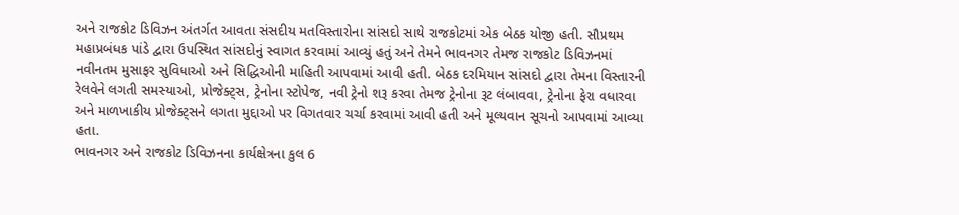અને રાજકોટ ડિવિઝન અંતર્ગત આવતા સંસદીય મતવિસ્તારોના સાંસદો સાથે રાજકોટમાં એક બેઠક યોજી હતી. સૌપ્રથમ મહાપ્રબંધક પાંડે દ્વારા ઉપસ્થિત સાંસદોનું સ્વાગત કરવામાં આવ્યું હતું અને તેમને ભાવનગર તેમજ રાજકોટ ડિવિઝનમાં નવીનતમ મુસાફર સુવિધાઓ અને સિદ્ધિઓની માહિતી આપવામાં આવી હતી. બેઠક દરમિયાન સાંસદો દ્વારા તેમના વિસ્તારની રેલવેને લગતી સમસ્યાઓ, પ્રોજેક્ટ્સ, ટ્રેનોના સ્ટોપેજ, નવી ટ્રેનો શરૂ કરવા તેમજ ટ્રેનોના રૂટ લંબાવવા, ટ્રેનોના ફેરા વધારવા અને માળખાકીય પ્રોજેક્ટ્સને લગતા મુદ્દાઓ પર વિગતવાર ચર્ચા કરવામાં આવી હતી અને મૂલ્યવાન સૂચનો આપવામાં આવ્યા હતા.
ભાવનગર અને રાજકોટ ડિવિઝનના કાર્યક્ષેત્રના કુલ 6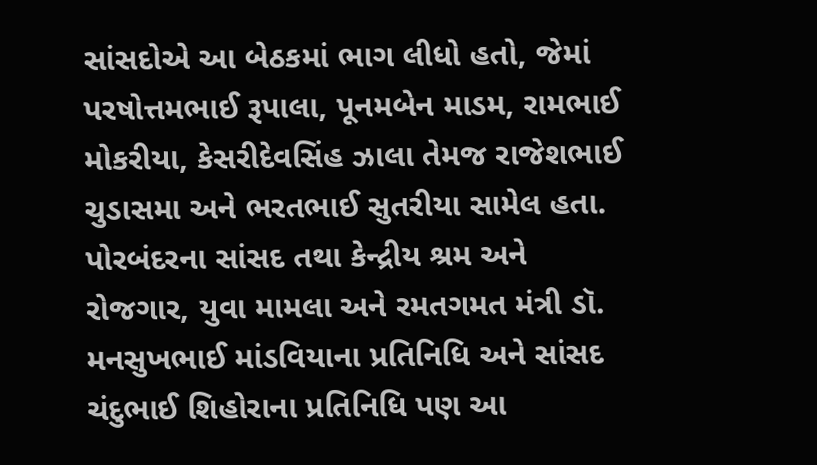સાંસદોએ આ બેઠકમાં ભાગ લીધો હતો, જેમાં પરષોત્તમભાઈ રૂપાલા, પૂનમબેન માડમ, રામભાઈ મોકરીયા, કેસરીદેવસિંહ ઝાલા તેમજ રાજેશભાઈ ચુડાસમા અને ભરતભાઈ સુતરીયા સામેલ હતા. પોરબંદરના સાંસદ તથા કેન્દ્રીય શ્રમ અને રોજગાર, યુવા મામલા અને રમતગમત મંત્રી ડૉ. મનસુખભાઈ માંડવિયાના પ્રતિનિધિ અને સાંસદ ચંદુભાઈ શિહોરાના પ્રતિનિધિ પણ આ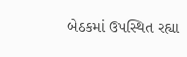બેઠકમાં ઉપસ્થિત રહ્યા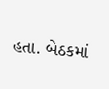હતા. બેઠકમાં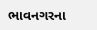ભાવનગરના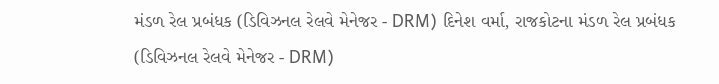મંડળ રેલ પ્રબંધક (ડિવિઝનલ રેલવે મેનેજર - DRM) દિનેશ વર્મા, રાજકોટના મંડળ રેલ પ્રબંધક (ડિવિઝનલ રેલવે મેનેજર - DRM)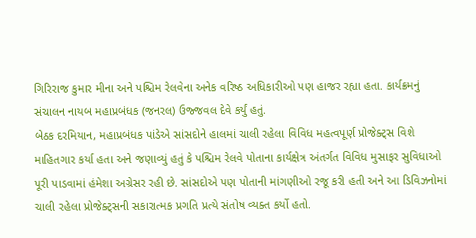ગિરિરાજ કુમાર મીના અને પશ્ચિમ રેલવેના અનેક વરિષ્ઠ અધિકારીઓ પણ હાજર રહ્યા હતા. કાર્યક્રમનું સંચાલન નાયબ મહાપ્રબંધક (જનરલ) ઉજ્જવલ દેવે કર્યું હતું.
બેઠક દરમિયાન, મહાપ્રબંધક પાંડેએ સાંસદોને હાલમાં ચાલી રહેલા વિવિધ મહત્વપૂર્ણ પ્રોજેક્ટ્સ વિશે માહિતગાર કર્યા હતા અને જણાવ્યું હતું કે પશ્ચિમ રેલવે પોતાના કાર્યક્ષેત્ર અંતર્ગત વિવિધ મુસાફર સુવિધાઓ પૂરી પાડવામાં હંમેશા અગ્રેસર રહી છે. સાંસદોએ પણ પોતાની માંગણીઓ રજૂ કરી હતી અને આ ડિવિઝનોમાં ચાલી રહેલા પ્રોજેક્ટ્સની સકારાત્મક પ્રગતિ પ્રત્યે સંતોષ વ્યક્ત કર્યો હતો.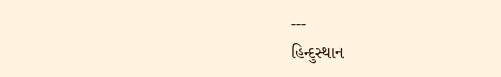---
હિન્દુસ્થાન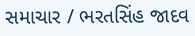સમાચાર / ભરતસિંહ જાદવ